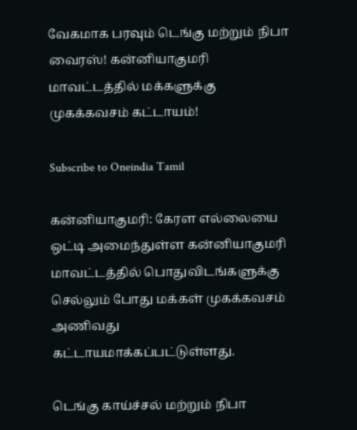வேகமாக பரவும் டெங்கு மற்றும் நிபா வைரஸ்! கன்னியாகுமரி மாவட்டத்தில் மக்களுக்கு முகக்கவசம் கட்டாயம்!

Subscribe to Oneindia Tamil

கன்னியாகுமரி: கேரள எல்லையை ஒட்டி அமைந்துள்ள கன்னியாகுமரி மாவட்டத்தில் பொதுவிடங்களுக்கு செல்லும் போது மக்கள் முகக்கவசம் அணிவது கட்டாயமாக்கப்பட்டுள்ளது.

டெங்கு காய்ச்சல் மற்றும் நிபா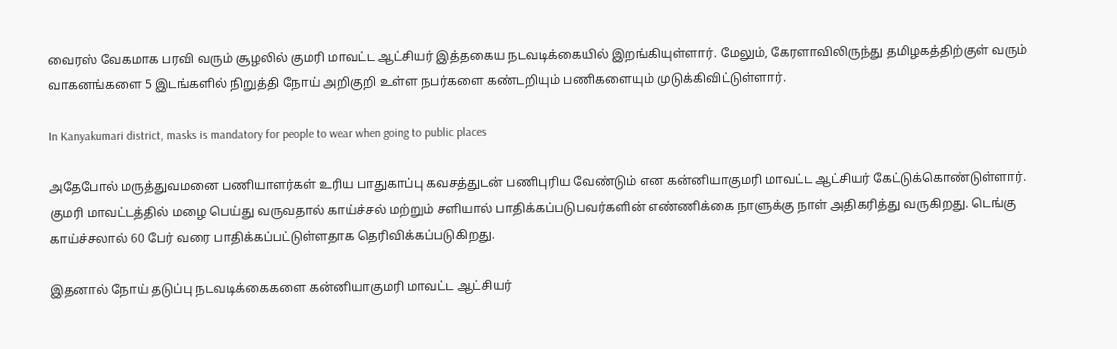வைரஸ் வேகமாக பரவி வரும் சூழலில் குமரி மாவட்ட ஆட்சியர் இத்தகைய நடவடிக்கையில் இறங்கியுள்ளார். மேலும், கேரளாவிலிருந்து தமிழகத்திற்குள் வரும் வாகனங்களை 5 இடங்களில் நிறுத்தி நோய் அறிகுறி உள்ள நபர்களை கண்டறியும் பணிகளையும் முடுக்கிவிட்டுள்ளார்.

In Kanyakumari district, masks is mandatory for people to wear when going to public places

அதேபோல் மருத்துவமனை பணியாளர்கள் உரிய பாதுகாப்பு கவசத்துடன் பணிபுரிய வேண்டும் என கன்னியாகுமரி மாவட்ட ஆட்சியர் கேட்டுக்கொண்டுள்ளார். குமரி மாவட்டத்தில் மழை பெய்து வருவதால் காய்ச்சல் மற்றும் சளியால் பாதிக்கப்படுபவர்களின் எண்ணிக்கை நாளுக்கு நாள் அதிகரித்து வருகிறது. டெங்கு காய்ச்சலால் 60 பேர் வரை பாதிக்கப்பட்டுள்ளதாக தெரிவிக்கப்படுகிறது.

இதனால் நோய் தடுப்பு நடவடிக்கைகளை கன்னியாகுமரி மாவட்ட ஆட்சியர்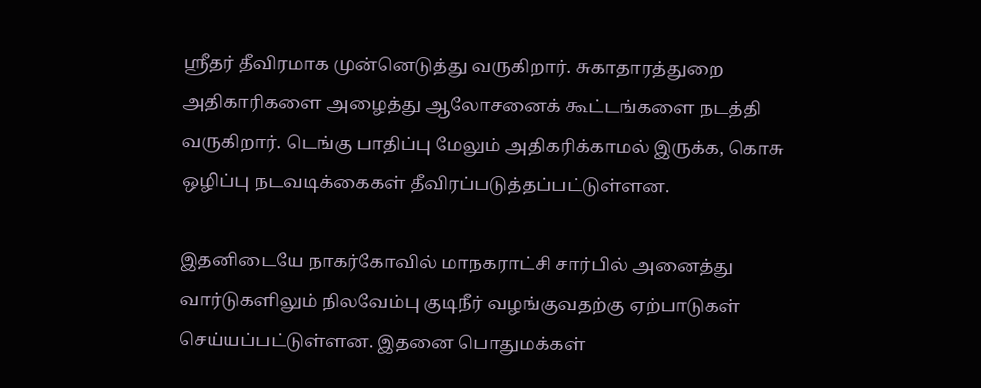ஸ்ரீதர் தீவிரமாக முன்னெடுத்து வருகிறார். சுகாதாரத்துறை அதிகாரிகளை அழைத்து ஆலோசனைக் கூட்டங்களை நடத்தி வருகிறார். டெங்கு பாதிப்பு மேலும் அதிகரிக்காமல் இருக்க, கொசு ஒழிப்பு நடவடிக்கைகள் தீவிரப்படுத்தப்பட்டுள்ளன.

இதனிடையே நாகர்கோவில் மாநகராட்சி சார்பில் அனைத்து வார்டுகளிலும் நிலவேம்பு குடிநீர் வழங்குவதற்கு ஏற்பாடுகள் செய்யப்பட்டுள்ளன. இதனை பொதுமக்கள்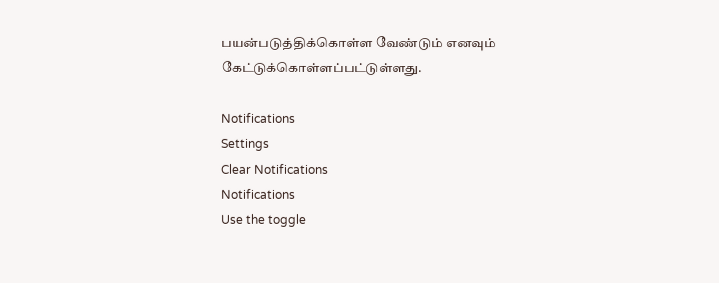பயன்படுத்திக்கொள்ள வேண்டும் எனவும் கேட்டுக்கொள்ளப்பட்டுள்ளது.

Notifications
Settings
Clear Notifications
Notifications
Use the toggle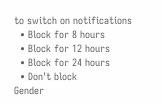to switch on notifications
  • Block for 8 hours
  • Block for 12 hours
  • Block for 24 hours
  • Don't block
Gender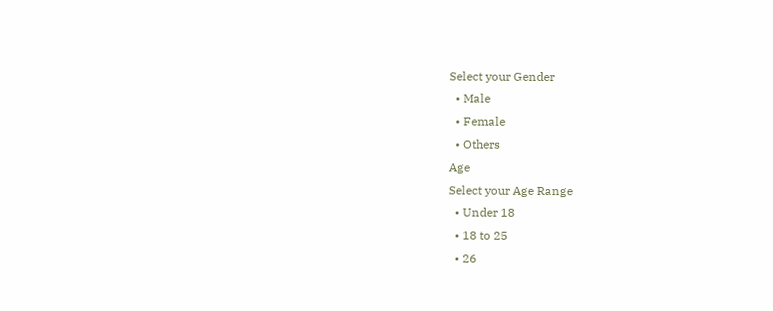Select your Gender
  • Male
  • Female
  • Others
Age
Select your Age Range
  • Under 18
  • 18 to 25
  • 26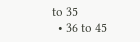to 35
  • 36 to 45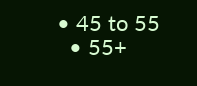• 45 to 55
  • 55+